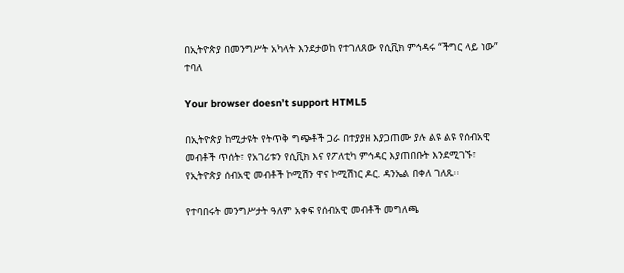በኢትዮጵያ በመንግሥት አካላት እንደታወከ የተገለጸው የሲቪክ ምኅዳሩ “ችግር ላይ ነው” ተባለ

Your browser doesn’t support HTML5

በኢትዮጵያ ከሚታዩት የትጥቅ ግጭቶች ጋራ በተያያዘ እያጋጠሙ ያሉ ልዩ ልዩ የሰብአዊ መብቶች ጥሰት፣ የአገሪቱን የሲቪክ እና የፖለቲካ ምኅዳር እያጠበቡት እንደሚገኙ፣ የኢትዮጵያ ሰብአዊ መብቶች ኮሚሽን ዋና ኮሚሽነር ዶር. ዳንኤል በቀለ ገለጹ፡፡

የተባበሩት መንግሥታት ዓለም አቀፍ የሰብአዊ መብቶች መግለጫ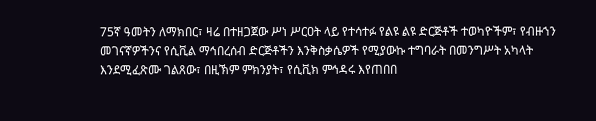75ኛ ዓመትን ለማክበር፣ ዛሬ በተዘጋጀው ሥነ ሥርዐት ላይ የተሳተፉ የልዩ ልዩ ድርጅቶች ተወካዮችም፣ የብዙኀን መገናኛዎችንና የሲቪል ማኅበረሰብ ድርጅቶችን እንቅስቃሴዎች የሚያውኩ ተግባራት በመንግሥት አካላት እንደሚፈጽሙ ገልጸው፣ በዚኽም ምክንያት፣ የሲቪክ ምኅዳሩ እየጠበበ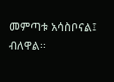መምጣቱ አሳስቦናል፤ ብለዋል፡፡